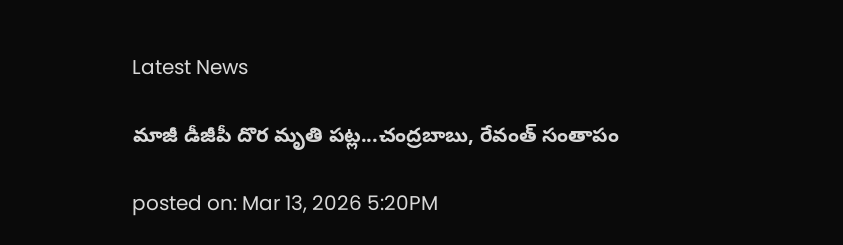Latest News

మాజీ డీజీపీ దొర మృతి పట్ల...చంద్రబాబు, రేవంత్‌ సంతాపం

posted on: Mar 13, 2026 5:20PM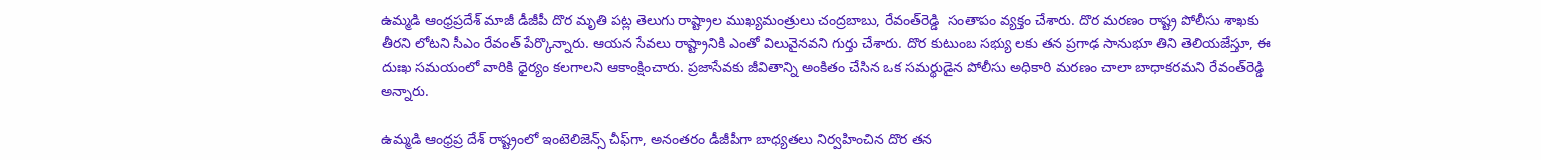ఉమ్మడి ఆంధ్రప్రదేశ్ మాజీ డీజీపీ దొర మృతి పట్ల తెలుగు రాష్ట్రాల ముఖ్యమంత్రులు చంద్రబాబు, రేవంత్‌రెడ్డి  సంతాపం వ్యక్తం చేశారు. దొర మరణం రాష్ట్ర పోలీసు శాఖకు తీరని లోటని సీఎం రేవంత్ పేర్కొన్నారు. ఆయన సేవలు రాష్ట్రానికి ఎంతో విలువైనవని గుర్తు చేశారు. దొర కుటుంబ సభ్యు లకు తన ప్రగాఢ సానుభూ తిని తెలియజేస్తూ, ఈ దుఃఖ సమయంలో వారికి ధైర్యం కలగాలని ఆకాంక్షించారు. ప్రజాసేవకు జీవితాన్ని అంకితం చేసిన ఒక సమర్థుడైన పోలీసు అధికారి మరణం చాలా బాధాకరమని రేవంత్‌రెడ్డి అన్నారు.

ఉమ్మడి ఆంధ్రప్ర దేశ్ రాష్ట్రంలో ఇంటెలిజెన్స్ చీఫ్‌గా, అనంతరం డీజీపీగా బాధ్యతలు నిర్వహించిన దొర తన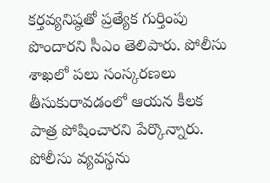కర్తవ్యనిష్ఠతో ప్రత్యేక గుర్తింపు పొందారని సీఎం తెలిపారు. పోలీసు శాఖలో పలు సంస్కరణలు తీసుకురావడంలో ఆయన కీలక పాత్ర పోషించారని పేర్కొన్నారు. పోలీసు వ్యవస్థను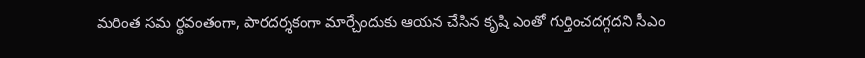మరింత సమ ర్థవంతంగా, పారదర్శకంగా మార్చేందుకు ఆయన చేసిన కృషి ఎంతో గుర్తించదగ్గదని సీఎం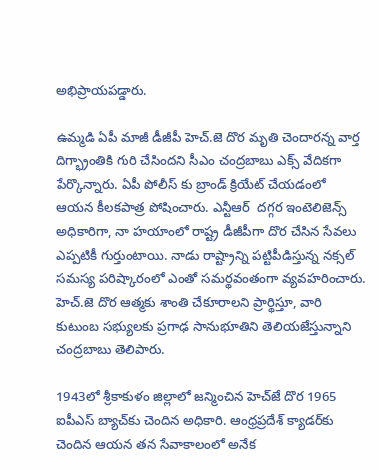అభిప్రాయపడ్డారు.

ఉమ్మడి ఏపీ మాజీ డీజీపీ హెచ్.జె దొర మృతి చెందారన్న వార్త దిగ్భ్రాంతికి గురి చేసిందని సీఎం చంద్రబాబు ఎక్స్ వేదికగా పేర్కొన్నారు. ఏపీ పోలీస్ కు బ్రాండ్ క్రియేట్ చేయడంలో ఆయన కీలకపాత్ర పోషించారు. ఎన్టీఆర్  దగ్గర ఇంటెలిజెన్స్ అధికారిగా, నా హయాంలో రాష్ట్ర డీజీపీగా దొర చేసిన సేవలు ఎప్పటికీ గుర్తుంటాయి. నాడు రాష్ట్రాన్ని పట్టిపీడిస్తున్న నక్సల్ సమస్య పరిష్కారంలో ఎంతో సమర్థవంతంగా వ్యవహరించారు. హెచ్.జె దొర ఆత్మకు శాంతి చేకూరాలని ప్రార్థిస్తూ, వారి కుటుంబ సభ్యులకు ప్రగాఢ సానుభూతిని తెలియజేస్తున్నాని చంద్రబాబు తెలిపారు.

1943లో శ్రీకాకుళం జిల్లాలో జన్మించిన హెచ్‌జే దొర 1965 ఐపీఎస్‌ బ్యాచ్‌కు చెందిన అధికారి. ఆంధ్రప్రదేశ్‌ క్యాడర్‌కు చెందిన ఆయన తన సేవాకాలంలో అనేక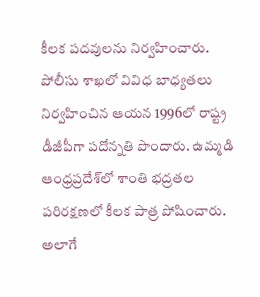కీలక పదవులను నిర్వహించారు. పోలీసు శాఖలో వివిధ బాధ్యతలు నిర్వహించిన ఆయన 1996లో రాష్ట్ర డీజీపీగా పదోన్నతి పొందారు. ఉమ్మడి ఆంధ్రప్రదేశ్‌లో శాంతి భద్రతల పరిరక్షణలో కీలక పాత్ర పోషించారు. అలాగే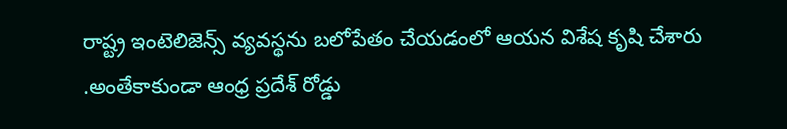రాష్ట్ర ఇంటెలిజెన్స్ వ్యవస్థను బలోపేతం చేయడంలో ఆయన విశేష కృషి చేశారు .అంతేకాకుండా ఆంధ్ర ప్రదేశ్ రోడ్డు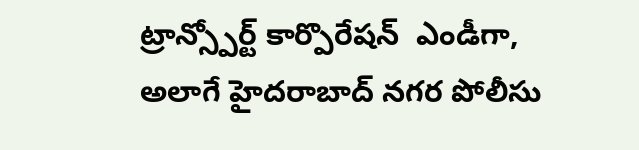ట్రాన్స్పోర్ట్ కార్పొరేషన్  ఎండీగా, అలాగే హైదరాబాద్ నగర పోలీసు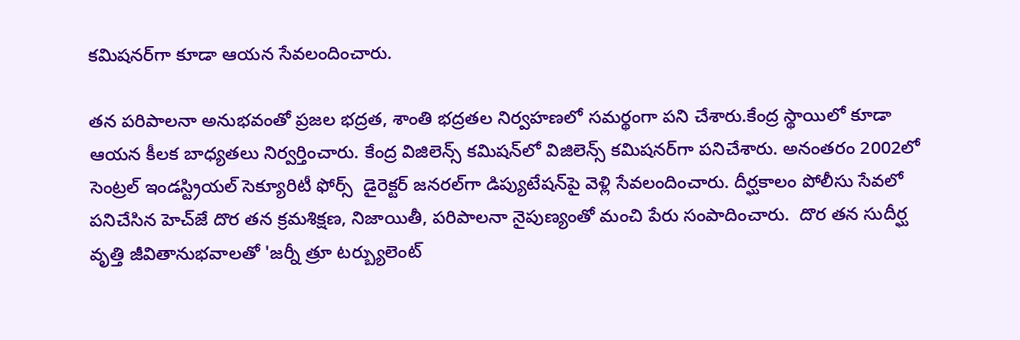కమిషనర్‌గా కూడా ఆయన సేవలందించారు.

తన పరిపాలనా అనుభవంతో ప్రజల భద్రత, శాంతి భద్రతల నిర్వహణలో సమర్థంగా పని చేశారు.కేంద్ర స్థాయిలో కూడా ఆయన కీలక బాధ్యతలు నిర్వర్తించారు. కేంద్ర విజిలెన్స్ కమిషన్‌లో విజిలెన్స్ కమిషనర్‌గా పనిచేశారు. అనంతరం 2002లో సెంట్రల్ ఇండస్ట్రియల్ సెక్యూరిటీ ఫోర్స్  డైరెక్టర్ జనరల్‌గా డిప్యుటేషన్‌పై వెళ్లి సేవలందించారు. దీర్ఘకాలం పోలీసు సేవలో పనిచేసిన హెచ్‌జే దొర తన క్రమశిక్షణ, నిజాయితీ, పరిపాలనా నైపుణ్యంతో మంచి పేరు సంపాదించారు.  దొర తన సుదీర్ఘ వృత్తి జీవితానుభవాలతో 'జర్నీ త్రూ టర్బ్యులెంట్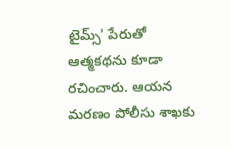టైమ్స్' పేరుతో ఆత్మకథను కూడా రచించారు. ఆయన మరణం పోలీసు శాఖకు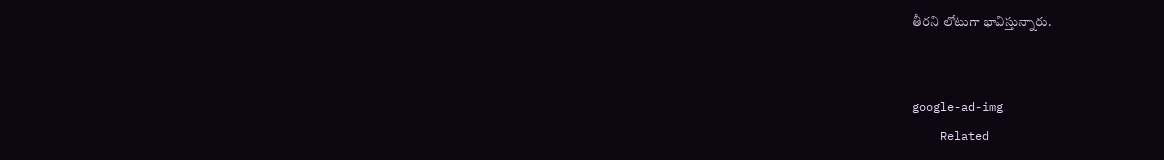తీరని లోటుగా భావిస్తున్నారు.


google-ad-img
    Related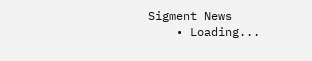Sigment News
    • Loading...